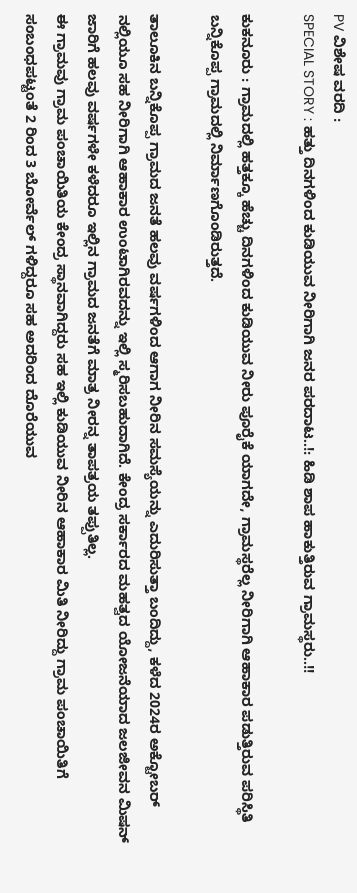PV ವಿಶೇಷ ವರದಿ :
SPECIAL STORY : ಹತ್ತು ದಿನಗಳಿಂದ ಕುಡಿಯುವ ನೀರಿಗಾಗಿ ಜನರ ಪರದಾಟ..!: ಹಿಡಿ ಶಾಪ ಹಾಕುತ್ತಿರುವ ಗ್ರಾಮಸ್ಥರು..!!

ಕುಕನೂರು : ಗ್ರಾಮದಲ್ಲಿ ಹತ್ತಕ್ಕೂ ಹೆಚ್ಚು ದಿನಗಳಿಂದ ಕುಡಿಯುವ ನೀರು ಪೂರೈಕೆ ಯಾಗದೇ, ಗ್ರಾಮಸ್ಥರೆಲ್ಲ ನೀರಿಗಾಗಿ ಆಹಾಕಾರ ಪಡುತ್ತಿರುವ ಪರಿಸ್ಥಿತಿ ಬನ್ನಿಕೊಪ್ಪ ಗ್ರಾಮದಲ್ಲಿ ನಿರ್ಮಾಣಗೊಂಡಿರುತ್ತದೆ.

ತಾಲೂಕಿನ ಬನ್ನಿಕೊಪ್ಪ ಗ್ರಾಮದ ಜನತೆ ಹಲವು ವರ್ಷಗಳಿಂದ ಆಗಾಗ ನೀರಿನ ಸಮಸ್ಯೆಯನ್ನು ಎದುರಿಸುತ್ತಾ ಬಂದಿದ್ದು, ಕಳೆದ 2024ರ ಅಕ್ಟೋಬರ್ ನಲ್ಲಿಯೂ ಸಹ ನೀರಿಗಾಗಿ ಆಹಾಕಾರ ಉಂಟಾಗಿರವದನ್ನು ಇಲ್ಲಿ ಸ್ಮರಿಸಬಹುದಾಗಿದೆ. ಕೇಂದ್ರ ಸರ್ಕಾರದ ಮಹತ್ವದ ಯೋಜನೆಯಾದ ಜಲಜೀವನ ಮಿಷನ್ ಜಾರಿಗೆ ಹಲವು ವರ್ಷಗಳೇ ಕಳೆದರೂ ಇಲ್ಲಿನ ಗ್ರಾಮದ ಜನತೆಗೆ ಮಾತ್ರ ನೀರನ್ನ ತಾಪತ್ರಯ ತಪ್ಪುತಿಲ್ಲ.
ಈ ಗ್ರಾಮವು ಗ್ರಾಮ ಪಂಚಾಯಿತಿಯ ಕೇಂದ್ರ ಸ್ಥಾನವಾಗಿದ್ದರು ಸಹ ಇಲ್ಲಿ ಕುಡಿಯುವ ನೀರಿನ ಆಹಾಕಾರ ಮಿತಿ ನೀರಿದ್ದು ಗ್ರಾಮ ಪಂಚಾಯಿತಿಗೆ ಸಂಬಂಧಪಟ್ಟಂತೆ 2 ರಿಂದ 3 ಬೋರ್ವೆಲ್ ಗಳಿದ್ದರೂ ಸಹ ಅದರಿಂದ ದೊರೆಯುವ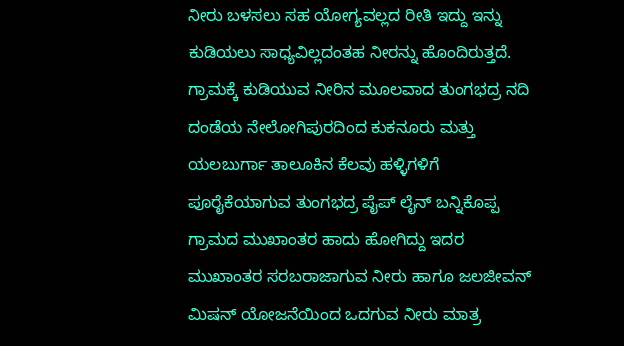ನೀರು ಬಳಸಲು ಸಹ ಯೋಗ್ಯವಲ್ಲದ ರೀತಿ ಇದ್ದು ಇನ್ನು ಕುಡಿಯಲು ಸಾಧ್ಯವಿಲ್ಲದಂತಹ ನೀರನ್ನು ಹೊಂದಿರುತ್ತದೆ. ಗ್ರಾಮಕ್ಕೆ ಕುಡಿಯುವ ನೀರಿನ ಮೂಲವಾದ ತುಂಗಭದ್ರ ನದಿ ದಂಡೆಯ ನೇಲೋಗಿಪುರದಿಂದ ಕುಕನೂರು ಮತ್ತು ಯಲಬುರ್ಗಾ ತಾಲೂಕಿನ ಕೆಲವು ಹಳ್ಳಿಗಳಿಗೆ ಪೂರೈಕೆಯಾಗುವ ತುಂಗಭದ್ರ ಪೈಪ್ ಲೈನ್ ಬನ್ನಿಕೊಪ್ಪ ಗ್ರಾಮದ ಮುಖಾಂತರ ಹಾದು ಹೋಗಿದ್ದು ಇದರ ಮುಖಾಂತರ ಸರಬರಾಜಾಗುವ ನೀರು ಹಾಗೂ ಜಲಜೀವನ್ ಮಿಷನ್ ಯೋಜನೆಯಿಂದ ಒದಗುವ ನೀರು ಮಾತ್ರ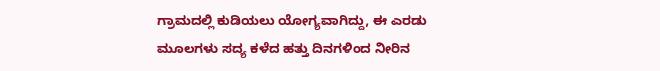ಗ್ರಾಮದಲ್ಲಿ ಕುಡಿಯಲು ಯೋಗ್ಯವಾಗಿದ್ದು, ಈ ಎರಡು ಮೂಲಗಳು ಸದ್ಯ ಕಳೆದ ಹತ್ತು ದಿನಗಳಿಂದ ನೀರಿನ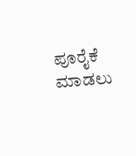ಪೂರೈಕೆ ಮಾಡಲು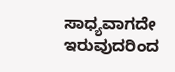ಸಾಧ್ಯವಾಗದೇ ಇರುವುದರಿಂದ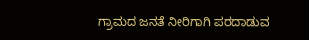ಗ್ರಾಮದ ಜನತೆ ನೀರಿಗಾಗಿ ಪರದಾಡುವ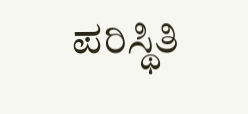ಪರಿಸ್ಥಿತಿ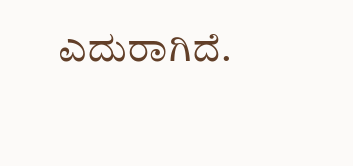ಎದುರಾಗಿದೆ.